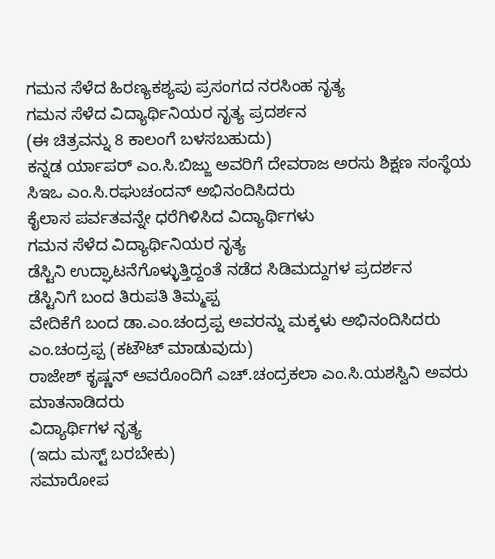ಗಮನ ಸೆಳೆದ ಹಿರಣ್ಯಕಶ್ಯಪು ಪ್ರಸಂಗದ ನರಸಿಂಹ ನೃತ್ಯ
ಗಮನ ಸೆಳೆದ ವಿದ್ಯಾರ್ಥಿನಿಯರ ನೃತ್ಯ ಪ್ರದರ್ಶನ
(ಈ ಚಿತ್ರವನ್ನು 8 ಕಾಲಂಗೆ ಬಳಸಬಹುದು)
ಕನ್ನಡ ರ್ಯಾಪರ್ ಎಂ.ಸಿ.ಬಿಜ್ಜು ಅವರಿಗೆ ದೇವರಾಜ ಅರಸು ಶಿಕ್ಷಣ ಸಂಸ್ಥೆಯ ಸಿಇಒ ಎಂ.ಸಿ.ರಘುಚಂದನ್ ಅಭಿನಂದಿಸಿದರು
ಕೈಲಾಸ ಪರ್ವತವನ್ನೇ ಧರೆಗಿಳಿಸಿದ ವಿದ್ಯಾರ್ಥಿಗಳು
ಗಮನ ಸೆಳೆದ ವಿದ್ಯಾರ್ಥಿನಿಯರ ನೃತ್ಯ
ಡೆಸ್ಟಿನಿ ಉದ್ಘಾಟನೆಗೊಳ್ಳುತ್ತಿದ್ದಂತೆ ನಡೆದ ಸಿಡಿಮದ್ದುಗಳ ಪ್ರದರ್ಶನ
ಡೆಸ್ಟಿನಿಗೆ ಬಂದ ತಿರುಪತಿ ತಿಮ್ಮಪ್ಪ
ವೇದಿಕೆಗೆ ಬಂದ ಡಾ.ಎಂ.ಚಂದ್ರಪ್ಪ ಅವರನ್ನು ಮಕ್ಕಳು ಅಭಿನಂದಿಸಿದರು
ಎಂ.ಚಂದ್ರಪ್ಪ (ಕಟೌಟ್ ಮಾಡುವುದು)
ರಾಜೇಶ್ ಕೃಷ್ಣನ್ ಅವರೊಂದಿಗೆ ಎಚ್.ಚಂದ್ರಕಲಾ ಎಂ.ಸಿ.ಯಶಸ್ವಿನಿ ಅವರು ಮಾತನಾಡಿದರು
ವಿದ್ಯಾರ್ಥಿಗಳ ನೃತ್ಯ
(ಇದು ಮಸ್ಟ್ ಬರಬೇಕು)
ಸಮಾರೋಪ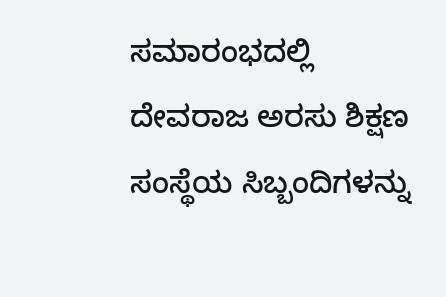ಸಮಾರಂಭದಲ್ಲಿ ದೇವರಾಜ ಅರಸು ಶಿಕ್ಷಣ ಸಂಸ್ಥೆಯ ಸಿಬ್ಬಂದಿಗಳನ್ನು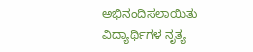ಅಭಿನಂದಿಸಲಾಯಿತು
ವಿದ್ಯಾರ್ಥಿಗಳ ನೃತ್ಯ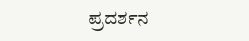ಪ್ರದರ್ಶನ